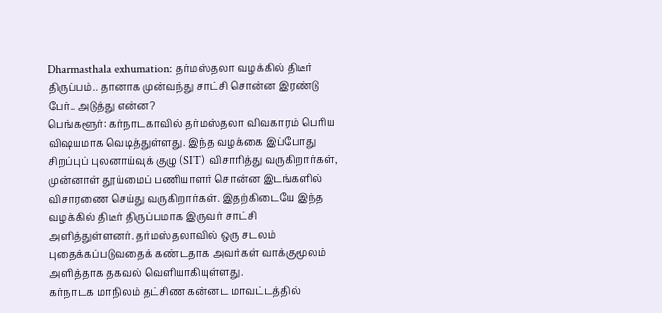Dharmasthala exhumation: தர்மஸ்தலா வழக்கில் திடீர் திருப்பம்.. தானாக முன்வந்து சாட்சி சொன்ன இரண்டு பேர்.. அடுத்து என்ன?
பெங்களூர்: கர்நாடகாவில் தர்மஸ்தலா விவகாரம் பெரிய விஷயமாக வெடித்துள்ளது. இந்த வழக்கை இப்போது சிறப்புப் புலனாய்வுக் குழு (SIT) விசாரித்து வருகிறார்கள், முன்னாள் தூய்மைப் பணியாளர் சொன்ன இடங்களில் விசாரணை செய்து வருகிறார்கள். இதற்கிடையே இந்த வழக்கில் திடீர் திருப்பமாக இருவர் சாட்சி அளித்துள்ளனர். தர்மஸ்தலாவில் ஒரு சடலம் புதைக்கப்படுவதைக் கண்டதாக அவர்கள் வாக்குமூலம் அளித்தாக தகவல் வெளியாகியுள்ளது.
கர்நாடக மாநிலம் தட்சிண கன்னட மாவட்டத்தில்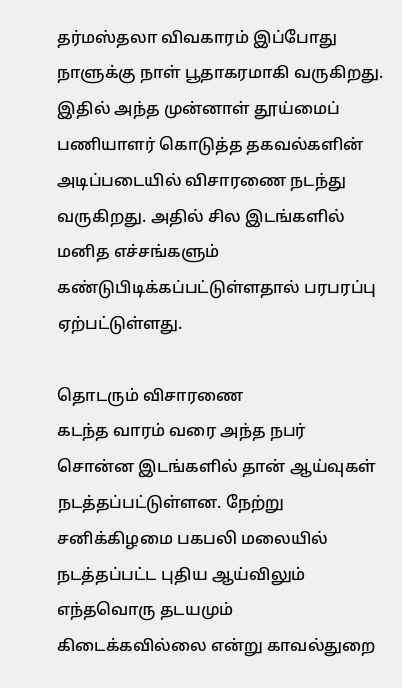தர்மஸ்தலா விவகாரம் இப்போது நாளுக்கு நாள் பூதாகரமாகி வருகிறது. இதில் அந்த முன்னாள் தூய்மைப் பணியாளர் கொடுத்த தகவல்களின் அடிப்படையில் விசாரணை நடந்து வருகிறது. அதில் சில இடங்களில் மனித எச்சங்களும் கண்டுபிடிக்கப்பட்டுள்ளதால் பரபரப்பு ஏற்பட்டுள்ளது.

தொடரும் விசாரணை
கடந்த வாரம் வரை அந்த நபர் சொன்ன இடங்களில் தான் ஆய்வுகள் நடத்தப்பட்டுள்ளன. நேற்று சனிக்கிழமை பகபலி மலையில் நடத்தப்பட்ட புதிய ஆய்விலும் எந்தவொரு தடயமும் கிடைக்கவில்லை என்று காவல்துறை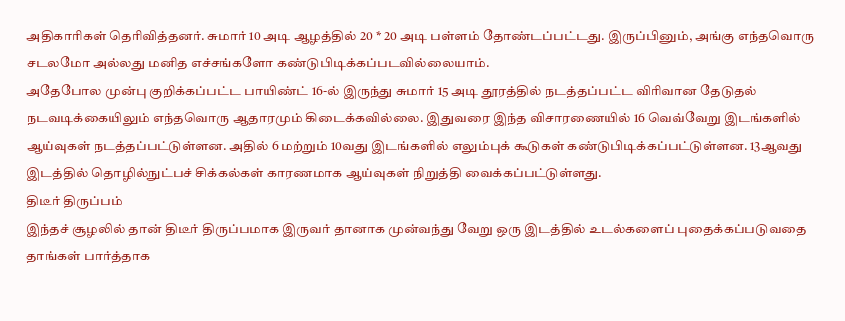அதிகாரிகள் தெரிவித்தனர். சுமார் 10 அடி ஆழத்தில் 20 * 20 அடி பள்ளம் தோண்டப்பட்டது. இருப்பினும், அங்கு எந்தவொரு சடலமோ அல்லது மனித எச்சங்களோ கண்டுபிடிக்கப்படவில்லையாம்.
அதேபோல முன்பு குறிக்கப்பட்ட பாயிண்ட் 16-ல் இருந்து சுமார் 15 அடி தூரத்தில் நடத்தப்பட்ட விரிவான தேடுதல் நடவடிக்கையிலும் எந்தவொரு ஆதாரமும் கிடைக்கவில்லை. இதுவரை இந்த விசாரணையில் 16 வெவ்வேறு இடங்களில் ஆய்வுகள் நடத்தப்பட்டுள்ளன. அதில் 6 மற்றும் 10வது இடங்களில் எலும்புக் கூடுகள் கண்டுபிடிக்கப்பட்டுள்ளன. 13ஆவது இடத்தில் தொழில்நுட்பச் சிக்கல்கள் காரணமாக ஆய்வுகள் நிறுத்தி வைக்கப்பட்டுள்ளது.
திடீர் திருப்பம்
இந்தச் சூழலில் தான் திடீர் திருப்பமாக இருவர் தானாக முன்வந்து வேறு ஒரு இடத்தில் உடல்களைப் புதைக்கப்படுவதை தாங்கள் பார்த்தாக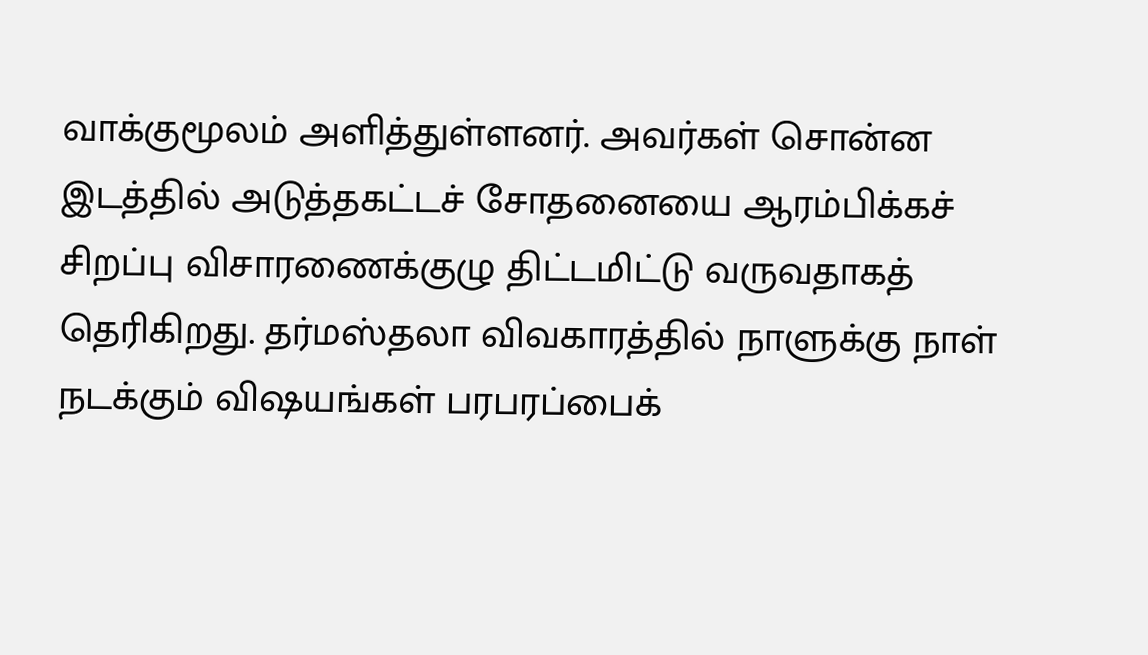வாக்குமூலம் அளித்துள்ளனர். அவர்கள் சொன்ன இடத்தில் அடுத்தகட்டச் சோதனையை ஆரம்பிக்கச் சிறப்பு விசாரணைக்குழு திட்டமிட்டு வருவதாகத் தெரிகிறது. தர்மஸ்தலா விவகாரத்தில் நாளுக்கு நாள் நடக்கும் விஷயங்கள் பரபரப்பைக்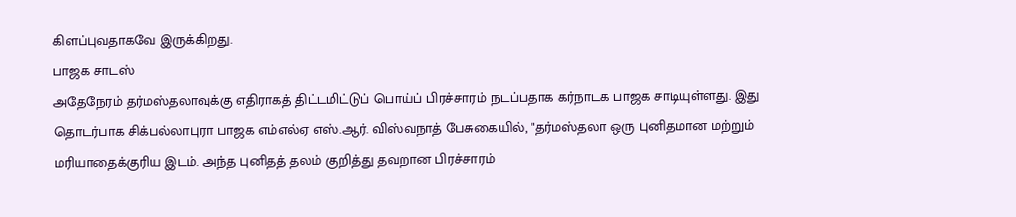கிளப்புவதாகவே இருக்கிறது.
பாஜக சாடஸ்
அதேநேரம் தர்மஸ்தலாவுக்கு எதிராகத் திட்டமிட்டுப் பொய்ப் பிரச்சாரம் நடப்பதாக கர்நாடக பாஜக சாடியுள்ளது. இது தொடர்பாக சிக்பல்லாபுரா பாஜக எம்எல்ஏ எஸ்.ஆர். விஸ்வநாத் பேசுகையில், "தர்மஸ்தலா ஒரு புனிதமான மற்றும் மரியாதைக்குரிய இடம். அந்த புனிதத் தலம் குறித்து தவறான பிரச்சாரம்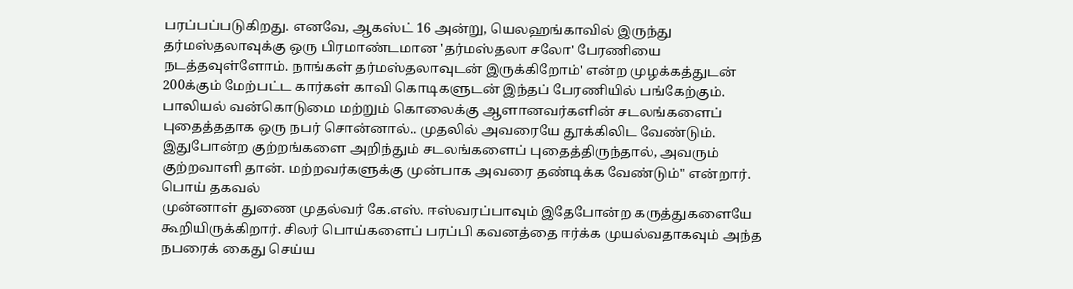பரப்பப்படுகிறது. எனவே, ஆகஸ்ட் 16 அன்று, யெலஹங்காவில் இருந்து தர்மஸ்தலாவுக்கு ஒரு பிரமாண்டமான 'தர்மஸ்தலா சலோ' பேரணியை நடத்தவுள்ளோம். நாங்கள் தர்மஸ்தலாவுடன் இருக்கிறோம்' என்ற முழக்கத்துடன் 200க்கும் மேற்பட்ட கார்கள் காவி கொடிகளுடன் இந்தப் பேரணியில் பங்கேற்கும்.
பாலியல் வன்கொடுமை மற்றும் கொலைக்கு ஆளானவர்களின் சடலங்களைப் புதைத்ததாக ஒரு நபர் சொன்னால்.. முதலில் அவரையே தூக்கிலிட வேண்டும். இதுபோன்ற குற்றங்களை அறிந்தும் சடலங்களைப் புதைத்திருந்தால், அவரும் குற்றவாளி தான். மற்றவர்களுக்கு முன்பாக அவரை தண்டிக்க வேண்டும்" என்றார்.
பொய் தகவல்
முன்னாள் துணை முதல்வர் கே.எஸ். ஈஸ்வரப்பாவும் இதேபோன்ற கருத்துகளையே கூறியிருக்கிறார். சிலர் பொய்களைப் பரப்பி கவனத்தை ஈர்க்க முயல்வதாகவும் அந்த நபரைக் கைது செய்ய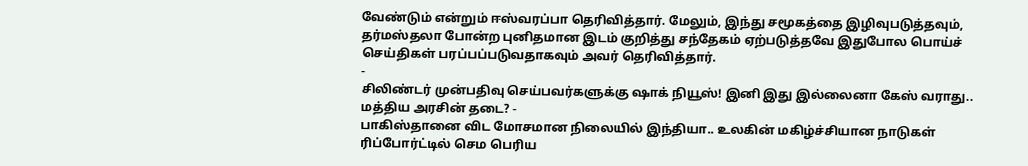வேண்டும் என்றும் ஈஸ்வரப்பா தெரிவித்தார். மேலும், இந்து சமூகத்தை இழிவுபடுத்தவும், தர்மஸ்தலா போன்ற புனிதமான இடம் குறித்து சந்தேகம் ஏற்படுத்தவே இதுபோல பொய்ச் செய்திகள் பரப்பப்படுவதாகவும் அவர் தெரிவித்தார்.
-
சிலிண்டர் முன்பதிவு செய்பவர்களுக்கு ஷாக் நியூஸ்! இனி இது இல்லைனா கேஸ் வராது.. மத்திய அரசின் தடை? -
பாகிஸ்தானை விட மோசமான நிலையில் இந்தியா.. உலகின் மகிழ்ச்சியான நாடுகள் ரிப்போர்ட்டில் செம பெரிய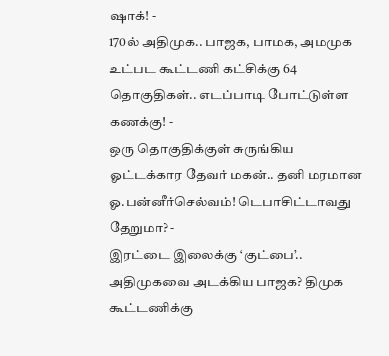ஷாக்! -
170ல் அதிமுக.. பாஜக, பாமக, அமமுக உட்பட கூட்டணி கட்சிக்கு 64 தொகுதிகள்.. எடப்பாடி போட்டுள்ள கணக்கு! -
ஒரு தொகுதிக்குள் சுருங்கிய ஓட்டக்கார தேவர் மகன்.. தனி மரமான ஓ.பன்னீர்செல்வம்! டெபாசிட்டாவது தேறுமா? -
இரட்டை இலைக்கு ‘குட்பை’.. அதிமுகவை அடக்கிய பாஜக? திமுக கூட்டணிக்கு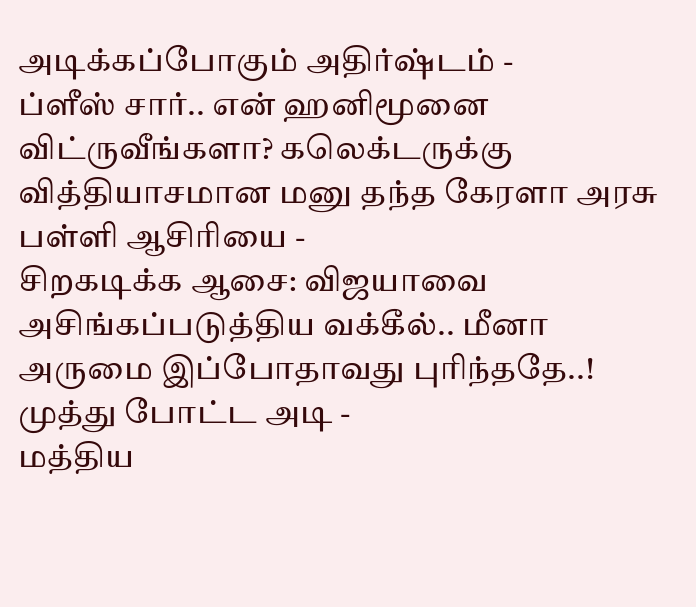அடிக்கப்போகும் அதிர்ஷ்டம் -
ப்ளீஸ் சார்.. என் ஹனிமூனை விட்ருவீங்களா? கலெக்டருக்கு வித்தியாசமான மனு தந்த கேரளா அரசு பள்ளி ஆசிரியை -
சிறகடிக்க ஆசை: விஜயாவை அசிங்கப்படுத்திய வக்கீல்.. மீனா அருமை இப்போதாவது புரிந்ததே..! முத்து போட்ட அடி -
மத்திய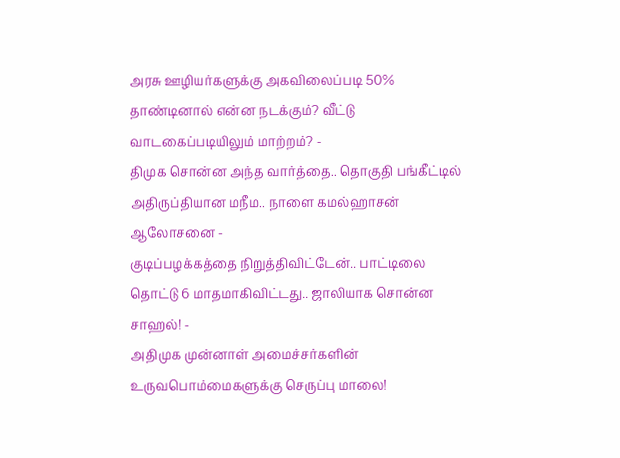அரசு ஊழியர்களுக்கு அகவிலைப்படி 50% தாண்டினால் என்ன நடக்கும்? வீட்டு வாடகைப்படியிலும் மாற்றம்? -
திமுக சொன்ன அந்த வார்த்தை.. தொகுதி பங்கீட்டில் அதிருப்தியான மநீம.. நாளை கமல்ஹாசன் ஆலோசனை -
குடிப்பழக்கத்தை நிறுத்திவிட்டேன்.. பாட்டிலை தொட்டு 6 மாதமாகிவிட்டது.. ஜாலியாக சொன்ன சாஹல்! -
அதிமுக முன்னாள் அமைச்சர்களின் உருவபொம்மைகளுக்கு செருப்பு மாலை!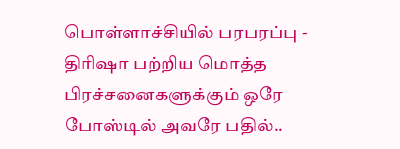பொள்ளாச்சியில் பரபரப்பு -
திரிஷா பற்றிய மொத்த பிரச்சனைகளுக்கும் ஒரே போஸ்டில் அவரே பதில்..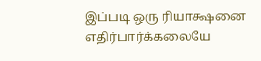இப்படி ஒரு ரியாக்ஷனை எதிர்பார்க்கலையே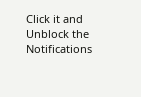Click it and Unblock the Notifications